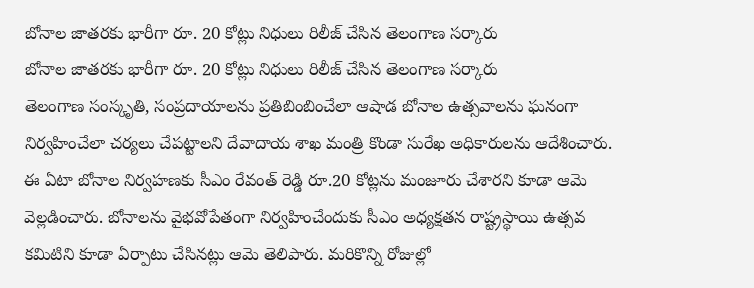బోనాల జాతరకు భారీగా రూ. 20 కోట్లు నిధులు రిలీజ్ చేసిన తెలంగాణ సర్కారు
బోనాల జాతరకు భారీగా రూ. 20 కోట్లు నిధులు రిలీజ్ చేసిన తెలంగాణ సర్కారు
తెలంగాణ సంస్కృతి, సంప్రదాయాలను ప్రతిబింబించేలా ఆషాడ బోనాల ఉత్సవాలను ఘనంగా నిర్వహించేలా చర్యలు చేపట్టాలని దేవాదాయ శాఖ మంత్రి కొండా సురేఖ అధికారులను ఆదేశించారు.
ఈ ఏటా బోనాల నిర్వహణకు సీఎం రేవంత్ రెడ్డి రూ.20 కోట్లను మంజూరు చేశారని కూడా ఆమె వెల్లడించారు. బోనాలను వైభవోపేతంగా నిర్వహించేందుకు సీఎం అధ్యక్షతన రాష్ట్రస్థాయి ఉత్సవ కమిటిని కూడా ఏర్పాటు చేసినట్లు ఆమె తెలిపారు. మరికొన్ని రోజుల్లో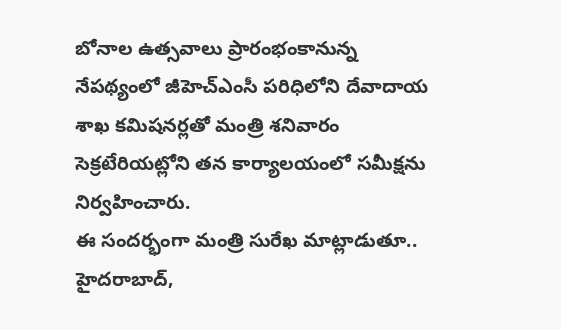బోనాల ఉత్సవాలు ప్రారంభంకానున్న నేపథ్యంలో జీహెచ్ఎంసీ పరిధిలోని దేవాదాయ శాఖ కమిషనర్లతో మంత్రి శనివారం సెక్రటేరియట్లోని తన కార్యాలయంలో సమీక్షను నిర్వహించారు.
ఈ సందర్భంగా మంత్రి సురేఖ మాట్లాడుతూ.. హైదరాబాద్,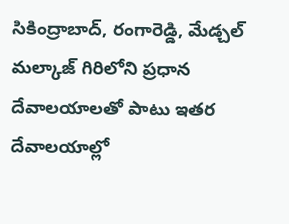సికింద్రాబాద్, రంగారెడ్డి, మేడ్చల్ మల్కాజ్ గిరిలోని ప్రధాన దేవాలయాలతో పాటు ఇతర దేవాలయాల్లో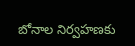బోనాల నిర్వహణకు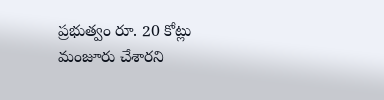ప్రభుత్వం రూ. 20 కోట్లు మంజూరు చేశారని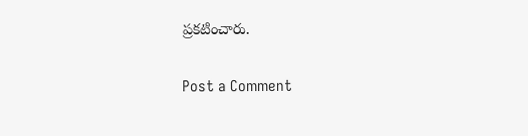ప్రకటించారు.

Post a Comment